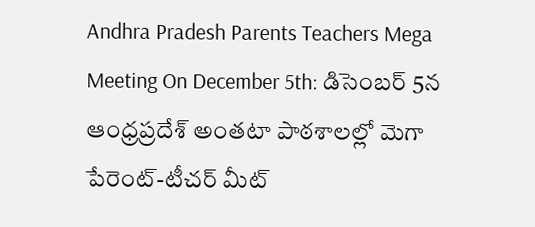Andhra Pradesh Parents Teachers Mega Meeting On December 5th: డిసెంబర్ 5న ఆంధ్రప్రదేశ్ అంతటా పాఠశాలల్లో మెగా పేరెంట్-టీచర్ మీట్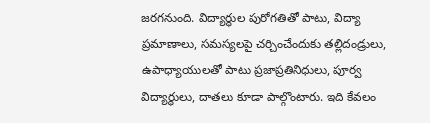జరగనుంది. విద్యార్థుల పురోగతితో పాటు, విద్యా ప్రమాణాలు, సమస్యలపై చర్చించేందుకు తల్లిదండ్రులు, ఉపాధ్యాయులతో పాటు ప్రజాప్రతినిధులు, పూర్వ విద్యార్థులు, దాతలు కూడా పాల్గొంటారు. ఇది కేవలం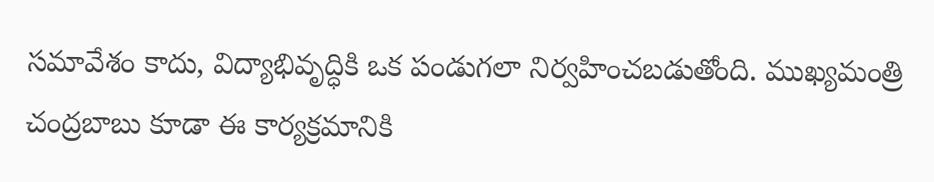సమావేశం కాదు, విద్యాభివృద్ధికి ఒక పండుగలా నిర్వహించబడుతోంది. ముఖ్యమంత్రి చంద్రబాబు కూడా ఈ కార్యక్రమానికి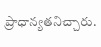ప్రాధాన్యతనిచ్చారు.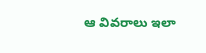ఆ వివరాలు ఇలా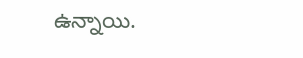ఉన్నాయి.